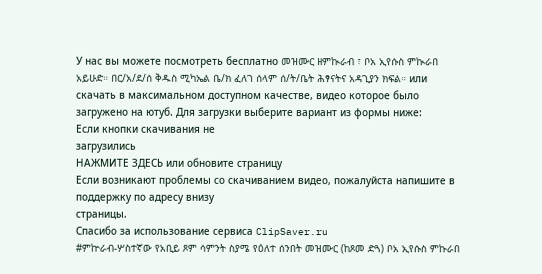У нас вы можете посмотреть бесплатно መዝሙር ዘምኲራብ ፣ ቦአ ኢየሱስ ምኲራበ አይሁድ። በር/አ/ደ/ሰ ቅዱስ ሚካኤል ቤ/ክ ፈለገ ሰላም ሰ/ት/ቤት ሕፃናትና አዳጊያን ክፍል። или скачать в максимальном доступном качестве, видео которое было загружено на ютуб. Для загрузки выберите вариант из формы ниже:
Если кнопки скачивания не
загрузились
НАЖМИТЕ ЗДЕСЬ или обновите страницу
Если возникают проблемы со скачиванием видео, пожалуйста напишите в поддержку по адресу внизу
страницы.
Спасибо за использование сервиса ClipSaver.ru
#ምኵራብ-ሦስተኛው የአቢይ ጾም ሳምንት ስያሜ የዕለተ ሰንበት መዝሙር (ከጾመ ድጓ) ቦአ ኢየሱስ ምኩራበ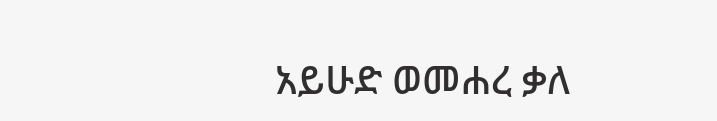አይሁድ ወመሐረ ቃለ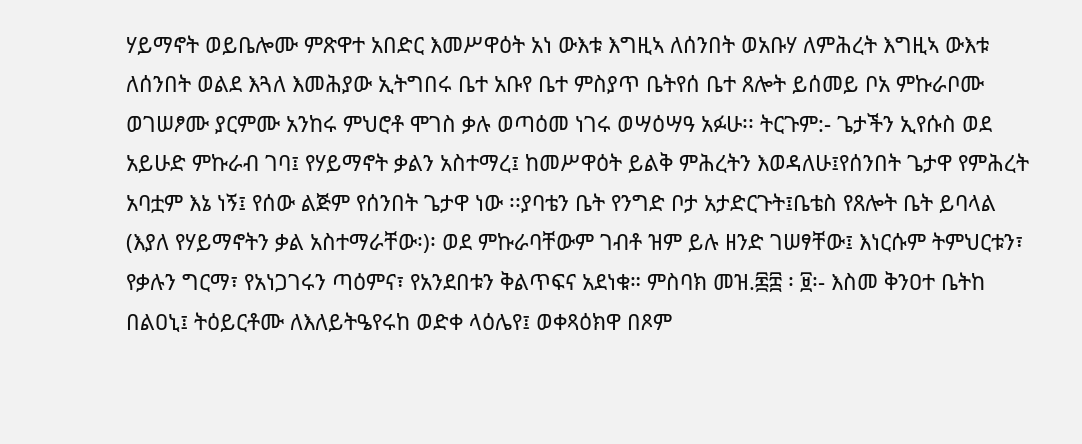ሃይማኖት ወይቤሎሙ ምጽዋተ አበድር እመሥዋዕት አነ ውእቱ እግዚኣ ለሰንበት ወአቡሃ ለምሕረት እግዚኣ ውእቱ ለሰንበት ወልደ እጓለ እመሕያው ኢትግበሩ ቤተ አቡየ ቤተ ምስያጥ ቤትየሰ ቤተ ጸሎት ይሰመይ ቦአ ምኩራቦሙ ወገሠፆሙ ያርምሙ አንከሩ ምህሮቶ ሞገስ ቃሉ ወጣዕመ ነገሩ ወሣዕሣዓ አፉሁ፡፡ ትርጉም:- ጌታችን ኢየሱስ ወደ አይሁድ ምኩራብ ገባ፤ የሃይማኖት ቃልን አስተማረ፤ ከመሥዋዕት ይልቅ ምሕረትን እወዳለሁ፤የሰንበት ጌታዋ የምሕረት አባቷም እኔ ነኝ፤ የሰው ልጅም የሰንበት ጌታዋ ነው ፡፡ያባቴን ቤት የንግድ ቦታ አታድርጉት፤ቤቴስ የጸሎት ቤት ይባላል (እያለ የሃይማኖትን ቃል አስተማራቸው፡)፡ ወደ ምኩራባቸውም ገብቶ ዝም ይሉ ዘንድ ገሠፃቸው፤ እነርሱም ትምህርቱን፣ የቃሉን ግርማ፣ የአነጋገሩን ጣዕምና፣ የአንደበቱን ቅልጥፍና አደነቁ። ምስባክ መዝ.፷፰ ፡ ፱፡- እስመ ቅንዐተ ቤትከ በልዐኒ፤ ትዕይርቶሙ ለእለይትዔየሩከ ወድቀ ላዕሌየ፤ ወቀጻዕክዋ በጾም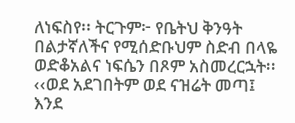ለነፍስየ፡፡ ትርጉም፦ የቤትህ ቅንዓት በልታኛለችና የሚሰድቡህም ስድብ በላዬ ወድቆአልና ነፍሴን በጾም አስመረርኋት፡፡ ‹‹ወደ አደገበትም ወደ ናዝሬት መጣ፤ እንደ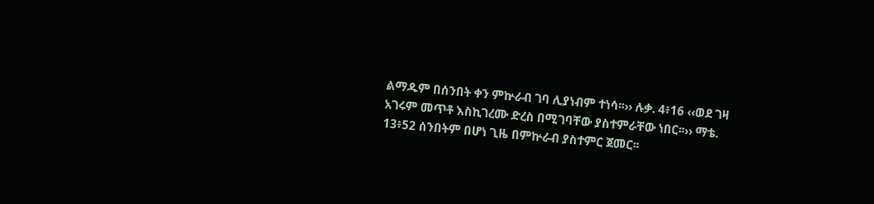ልማዱም በሰንበት ቀን ምኵራብ ገባ ሊያነብም ተነሳ፡፡›› ሉቃ. 4፥16 ‹‹ወደ ገዛ አገሩም መጥቶ እስኪገረሙ ድረስ በሚገባቸው ያስተምራቸው ነበር፡፡›› ማቴ. 13፥52 ሰንበትም በሆነ ጊዜ በምኵራብ ያስተምር ጀመር፡፡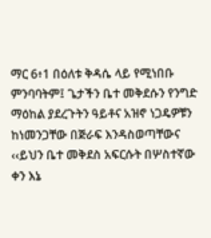ማር 6፥1 በዕለቱ ቅዳሴ ላይ የሚነበቡ ምንባባትም፤ ጌታችን ቤተ መቅደሱን የንግድ ማዕከል ያደረጉትን ዓይቶና አዝኖ ነጋዴዎቹን ከነመንጋቸው በጅራፍ እንዳስወጣቸውና ‹‹ይህን ቤተ መቅደስ አፍርሱት በሦስተኛው ቀን እኔ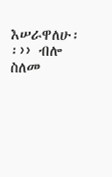እሠራዋለሁ፡፡›› ብሎ ስለመ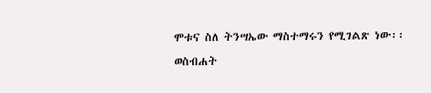ሞቱና ስለ ትንሣኤው ማስተማሩን የሚገልጽ ነው፡፡ ወስብሐት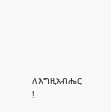ለእግዚአብሔር !